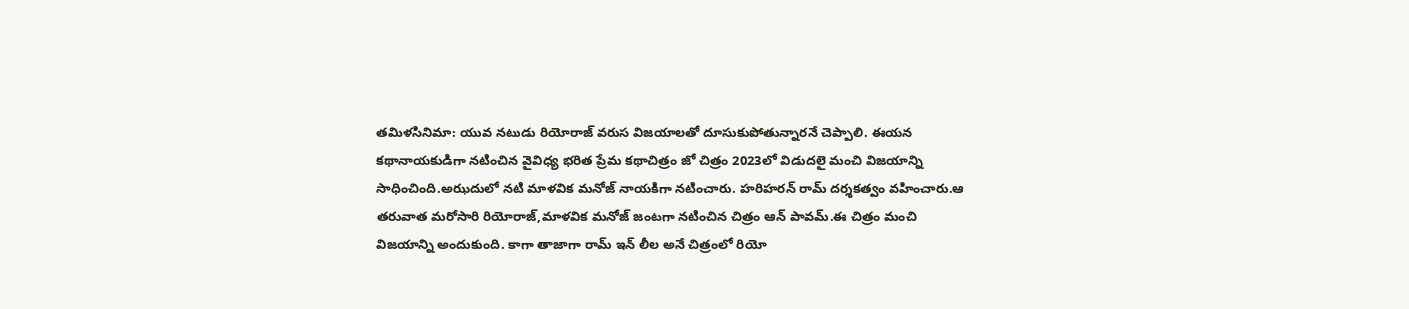తమిళసినిమా: యువ నటుడు రియోరాజ్ వరుస విజయాలతో దూసుకుపోతున్నారనే చెప్పాలి. ఈయన కథానాయకుడిగా నటించిన వైవిధ్య భరిత ప్రేమ కథాచిత్రం జో చిత్రం 2023లో విడుదలై మంచి విజయాన్ని సాధించింది.అఝదులో నటి మాళవిక మనోజ్ నాయకిగా నటించారు. హరిహరన్ రామ్ దర్శకత్వం వహించారు.ఆ తరువాత మరోసారి రియోరాజ్,మాళవిక మనోజ్ జంటగా నటించిన చిత్రం ఆన్ పావమ్.ఈ చిత్రం మంచి విజయాన్ని అందుకుంది. కాగా తాజాగా రామ్ ఇన్ లీల అనే చిత్రంలో రియో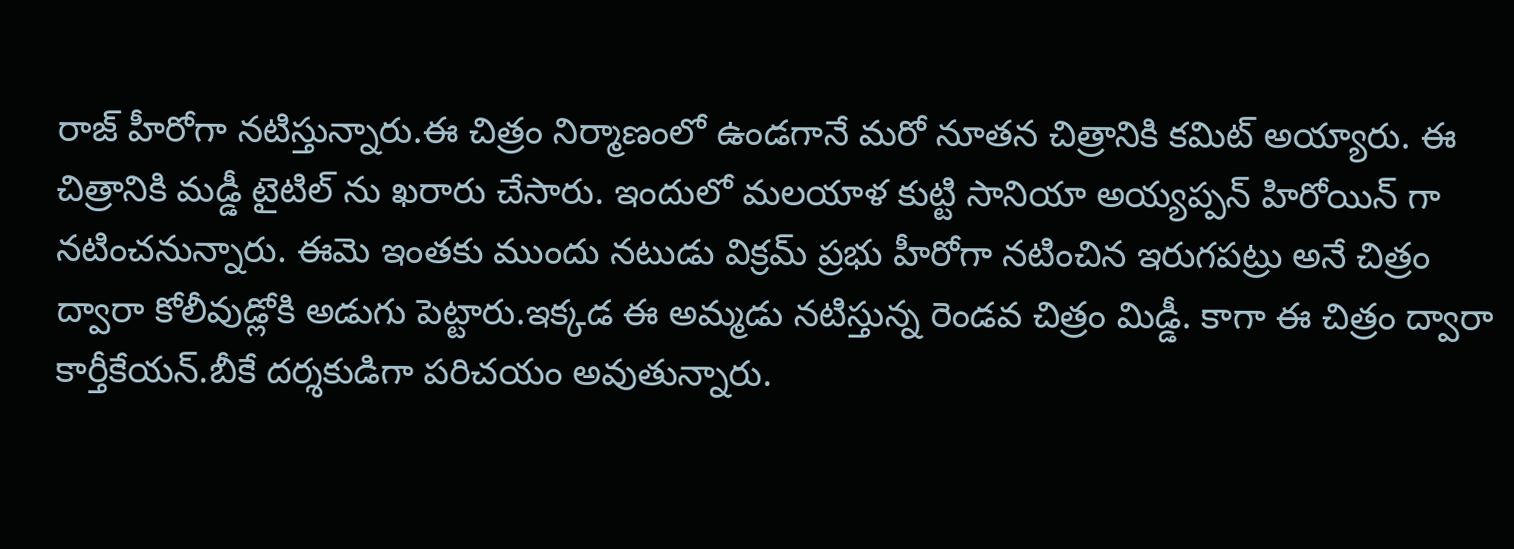రాజ్ హీరోగా నటిస్తున్నారు.ఈ చిత్రం నిర్మాణంలో ఉండగానే మరో నూతన చిత్రానికి కమిట్ అయ్యారు. ఈ చిత్రానికి మడ్డీ టైటిల్ ను ఖరారు చేసారు. ఇందులో మలయాళ కుట్టి సానియా అయ్యప్పన్ హిరోయిన్ గా నటించనున్నారు. ఈమె ఇంతకు ముందు నటుడు విక్రమ్ ప్రభు హీరోగా నటించిన ఇరుగపట్రు అనే చిత్రం ద్వారా కోలీవుడ్లోకి అడుగు పెట్టారు.ఇక్కడ ఈ అమ్మడు నటిస్తున్న రెండవ చిత్రం మిడ్డీ. కాగా ఈ చిత్రం ద్వారా కార్తీకేయన్.బీకే దర్శకుడిగా పరిచయం అవుతున్నారు.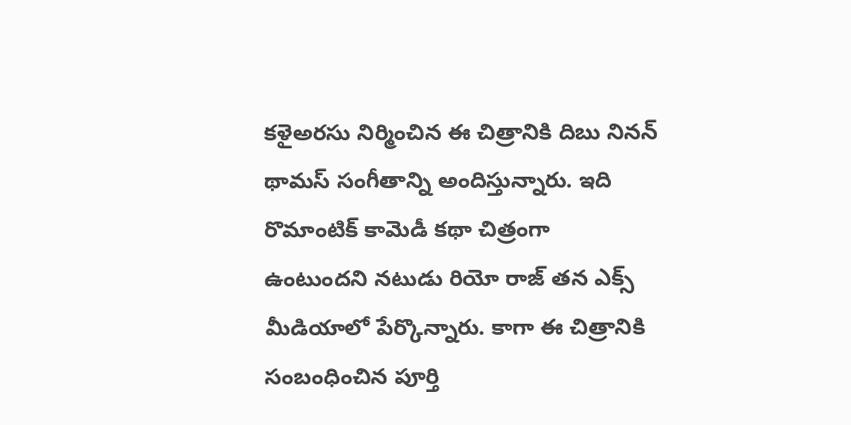కళైఅరసు నిర్మించిన ఈ చిత్రానికి దిబు నినన్ థామస్ సంగీతాన్ని అందిస్తున్నారు. ఇది రొమాంటిక్ కామెడీ కథా చిత్రంగా ఉంటుందని నటుడు రియో రాజ్ తన ఎక్స్ మీడియాలో పేర్కొన్నారు. కాగా ఈ చిత్రానికి సంబంధించిన పూర్తి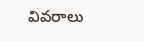వివరాలు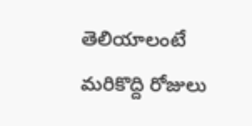తెలియాలంటే మరికొద్ది రోజులు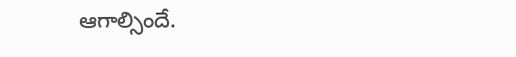ఆగాల్సిందే.